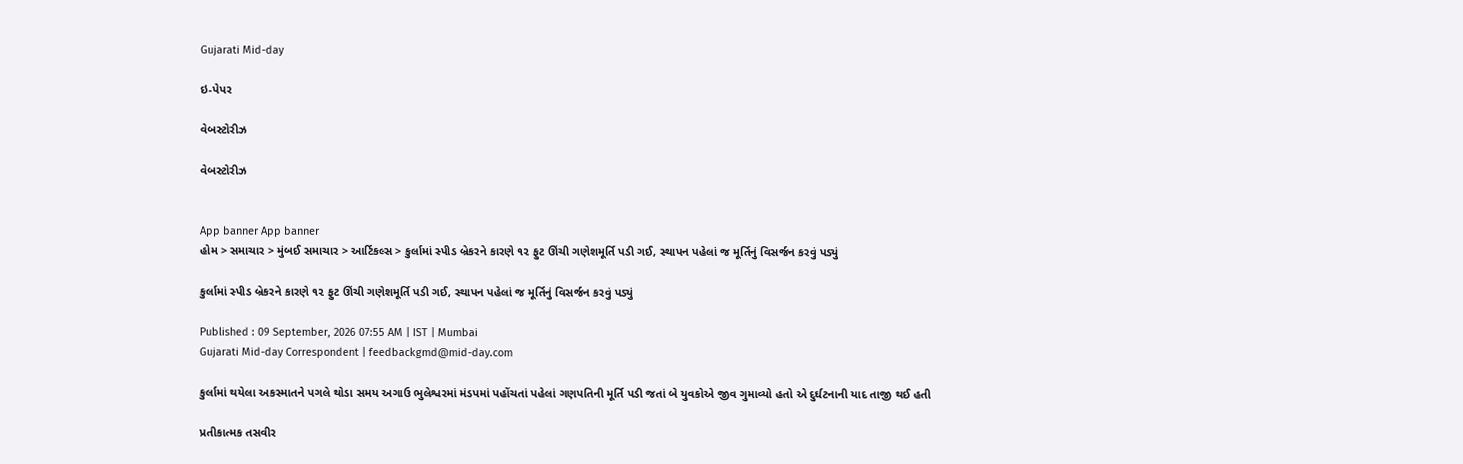Gujarati Mid-day

ઇ-પેપર

વેબસ્ટોરીઝ

વેબસ્ટોરીઝ


App banner App banner
હોમ > સમાચાર > મુંબઈ સમાચાર > આર્ટિકલ્સ > કુર્લામાં સ્પીડ બ્રેકરને કારણે ૧૨ ફુટ ઊંચી ગણેશમૂર્તિ પડી ગઈ, સ્થાપન પહેલાં જ મૂર્તિનું વિસર્જન કરવું પડ્યું

કુર્લામાં સ્પીડ બ્રેકરને કારણે ૧૨ ફુટ ઊંચી ગણેશમૂર્તિ પડી ગઈ, સ્થાપન પહેલાં જ મૂર્તિનું વિસર્જન કરવું પડ્યું

Published : 09 September, 2026 07:55 AM | IST | Mumbai
Gujarati Mid-day Correspondent | feedbackgmd@mid-day.com

કુર્લામાં થયેલા અકસ્માતને પગલે થોડા સમય અગાઉ ભુલેશ્વરમાં મંડપમાં પહોંચતાં પહેલાં ગણપતિની મૂર્તિ પડી જતાં બે યુવકોએ જીવ ગુમાવ્યો હતો એ દુર્ઘટનાની યાદ તાજી થઈ હતી

પ્રતીકાત્મક તસવીર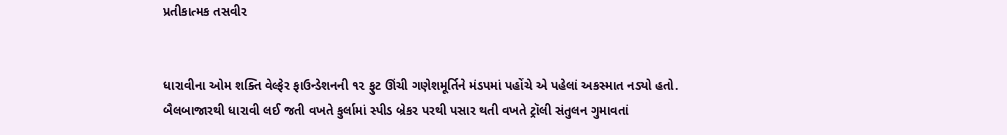પ્રતીકાત્મક તસવીર


ધારાવીના ઓમ શક્તિ વેલ્ફેર ફાઉન્ડેશનની ૧૨ ફુટ ઊંચી ગણેશમૂર્તિને મંડપમાં પહોંચે એ પહેલાં અકસ્માત નડ્યો હતો. બૈલબાજારથી ધારાવી લઈ જતી વખતે કુર્લામાં સ્પીડ બ્રેકર પરથી પસાર થતી વખતે ટ્રૉલી સંતુલન ગુમાવતાં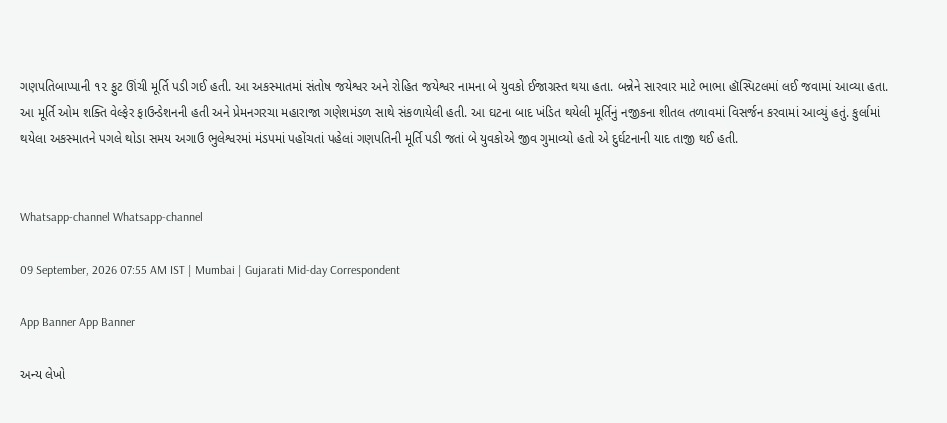ગણપતિબાપ્પાની ૧૨ ફુટ ઊંચી મૂર્તિ પડી ગઈ હતી. આ અકસ્માતમાં સંતોષ જયેશ્વર અને રોહિત જયેશ્વર નામના બે યુવકો ઈજાગ્રસ્ત થયા હતા. બન્નેને સારવાર માટે ભાભા હૉસ્પિટલમાં લઈ જવામાં આવ્યા હતા. આ મૂર્તિ ઓમ શક્તિ વેલ્ફેર ફાઉન્ડેશનની હતી અને પ્રેમનગરચા મહારાજા ગણેશમંડળ સાથે સંકળાયેલી હતી. આ ઘટના બાદ ખંડિત થયેલી મૂર્તિનું નજીકના શીતલ તળાવમાં વિસર્જન કરવામાં આવ્યું હતું. કુર્લામાં થયેલા અકસ્માતને પગલે થોડા સમય અગાઉ ભુલેશ્વરમાં મંડપમાં પહોંચતાં પહેલાં ગણપતિની મૂર્તિ પડી જતાં બે યુવકોએ જીવ ગુમાવ્યો હતો એ દુર્ઘટનાની યાદ તાજી થઈ હતી.


Whatsapp-channel Whatsapp-channel

09 September, 2026 07:55 AM IST | Mumbai | Gujarati Mid-day Correspondent

App Banner App Banner

અન્ય લેખો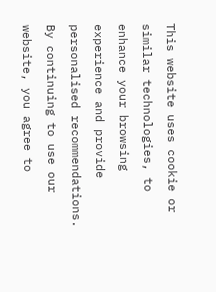This website uses cookie or similar technologies, to enhance your browsing experience and provide personalised recommendations. By continuing to use our website, you agree to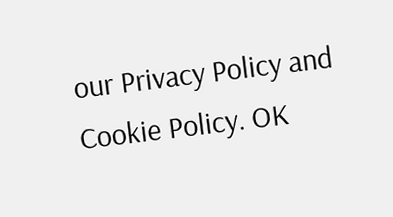our Privacy Policy and Cookie Policy. OK